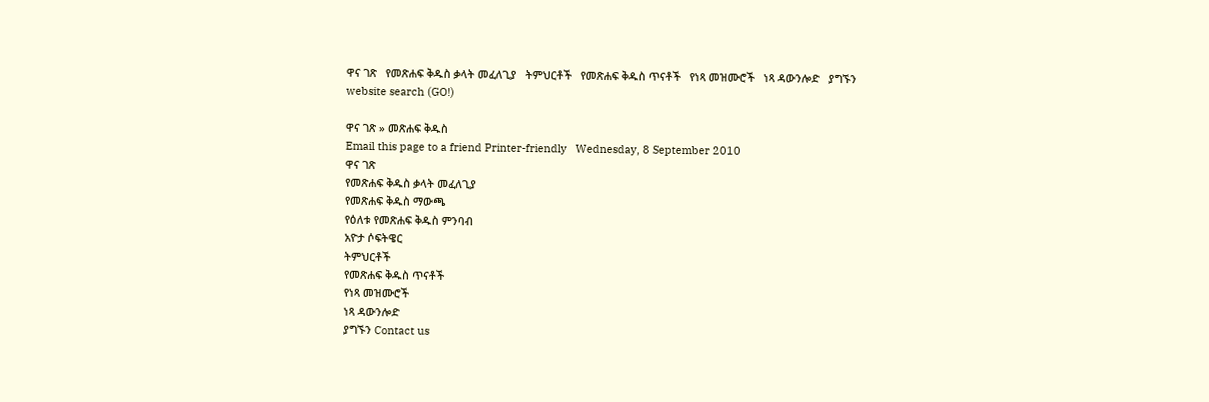ዋና ገጽ   የመጽሐፍ ቅዱስ ቃላት መፈለጊያ   ትምህርቶች   የመጽሐፍ ቅዱስ ጥናቶች   የነጻ መዝሙሮች   ነጻ ዳውንሎድ   ያግኙን
website search (GO!)

ዋና ገጽ » መጽሐፍ ቅዱስ
Email this page to a friend Printer-friendly   Wednesday, 8 September 2010
ዋና ገጽ
የመጽሐፍ ቅዱስ ቃላት መፈለጊያ
የመጽሐፍ ቅዱስ ማውጫ
የዕለቱ የመጽሐፍ ቅዱስ ምንባብ
አዮታ ሶፍትዌር
ትምህርቶች
የመጽሐፍ ቅዱስ ጥናቶች
የነጻ መዝሙሮች
ነጻ ዳውንሎድ
ያግኙን Contact us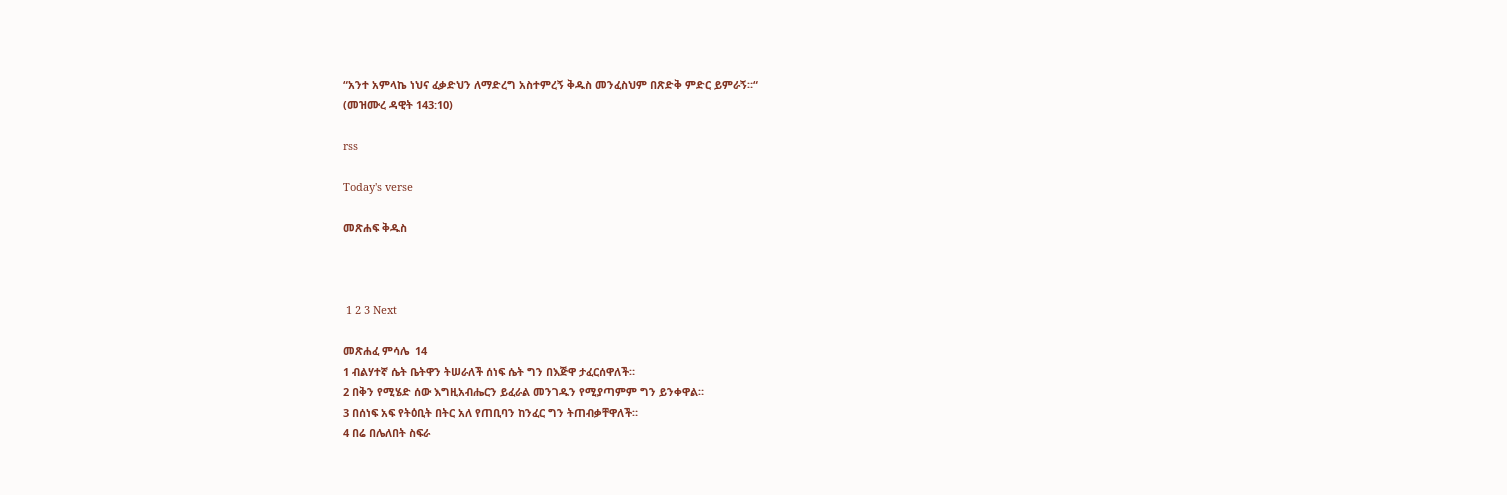“አንተ አምላኬ ነህና ፈቃድህን ለማድረግ አስተምረኝ ቅዱስ መንፈስህም በጽድቅ ምድር ይምራኝ።“
(መዝሙረ ዳዊት 143:10)

rss

Today's verse

መጽሐፍ ቅዱስ



 1 2 3 Next

መጽሐፈ ምሳሌ  14
1 ብልሃተኛ ሴት ቤትዋን ትሠራለች ሰነፍ ሴት ግን በእጅዋ ታፈርሰዋለች።
2 በቅን የሚሄድ ሰው እግዚአብሔርን ይፈራል መንገዱን የሚያጣምም ግን ይንቀዋል።
3 በሰነፍ አፍ የትዕቢት በትር አለ የጠቢባን ከንፈር ግን ትጠብቃቸዋለች።
4 በሬ በሌለበት ስፍራ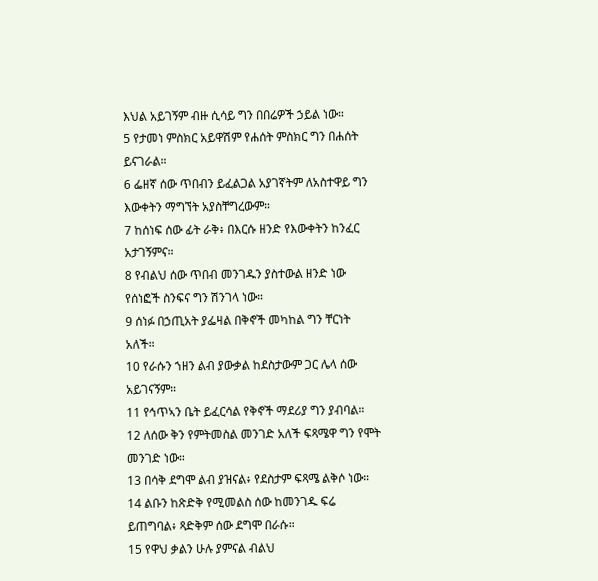እህል አይገኝም ብዙ ሲሳይ ግን በበሬዎች ኃይል ነው።
5 የታመነ ምስክር አይዋሽም የሐሰት ምስክር ግን በሐሰት ይናገራል።
6 ፌዘኛ ሰው ጥበብን ይፈልጋል አያገኛትም ለአስተዋይ ግን እውቀትን ማግኘት አያስቸግረውም።
7 ከሰነፍ ሰው ፊት ራቅ፥ በእርሱ ዘንድ የእውቀትን ከንፈር አታገኝምና።
8 የብልህ ሰው ጥበብ መንገዱን ያስተውል ዘንድ ነው የሰነፎች ስንፍና ግን ሽንገላ ነው።
9 ሰነፉ በኃጢአት ያፌዛል በቅኖች መካከል ግን ቸርነት አለች።
10 የራሱን ኀዘን ልብ ያውቃል ከደስታውም ጋር ሌላ ሰው አይገናኝም።
11 የኅጥኣን ቤት ይፈርሳል የቅኖች ማደሪያ ግን ያብባል።
12 ለሰው ቅን የምትመስል መንገድ አለች ፍጻሜዋ ግን የሞት መንገድ ነው።
13 በሳቅ ደግሞ ልብ ያዝናል፥ የደስታም ፍጻሜ ልቅሶ ነው።
14 ልቡን ከጽድቅ የሚመልስ ሰው ከመንገዱ ፍሬ ይጠግባል፥ ጻድቅም ሰው ደግሞ በራሱ።
15 የዋህ ቃልን ሁሉ ያምናል ብልህ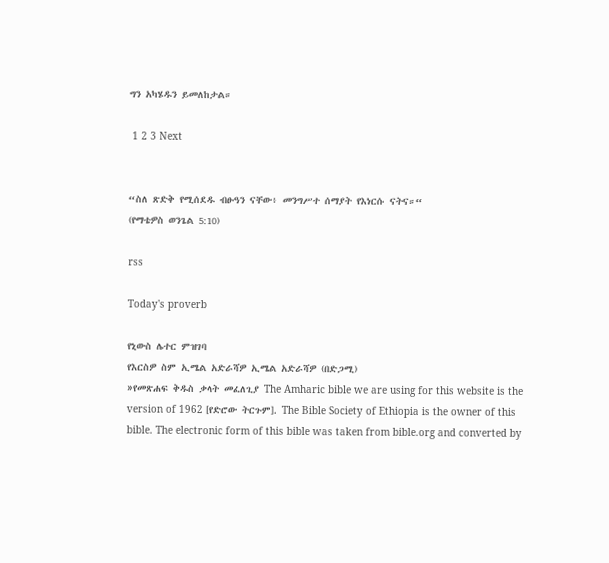ግን አካሄዱን ይመለከታል።

 1 2 3 Next


“ስለ ጽድቅ የሚሰደዱ ብፁዓን ናቸው፥ መንግሥተ ሰማያት የእነርሱ ናትና።“
(የማቴዎስ ወንጌል 5:10)

rss

Today's proverb

የኒውስ ሌተር ምዝገባ
የእርስዎ ስም ኢሜል አድራሻዎ ኢሜል አድራሻዎ (በድጋሚ)
»የመጽሐፍ ቅዱስ ቃላት መፈለጊያ The Amharic bible we are using for this website is the version of 1962 [የድሮው ትርጉም]. The Bible Society of Ethiopia is the owner of this bible. The electronic form of this bible was taken from bible.org and converted by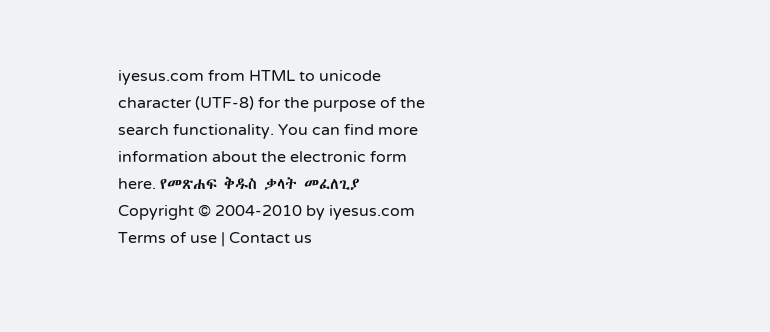iyesus.com from HTML to unicode character (UTF-8) for the purpose of the search functionality. You can find more information about the electronic form here. የመጽሐፍ ቅዱስ ቃላት መፈለጊያ
Copyright © 2004-2010 by iyesus.com
Terms of use | Contact us